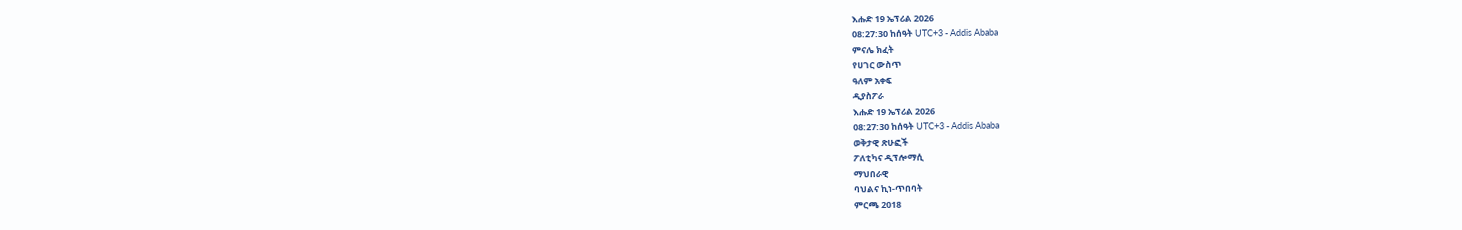እሑድ 19 ኤፕሪል 2026
08:27:30 ከሰዓት UTC+3 - Addis Ababa
ምናሌ ክፈት
የሀገር ውስጥ
ዓለም አቀፍ
ዲያስፖራ
እሑድ 19 ኤፕሪል 2026
08:27:30 ከሰዓት UTC+3 - Addis Ababa
ወቅታዊ ጽሁፎች
ፖለቲካና ዲፕሎማሲ
ማህበራዊ
ባህልና ኪነ-ጥበባት
ምርጫ 2018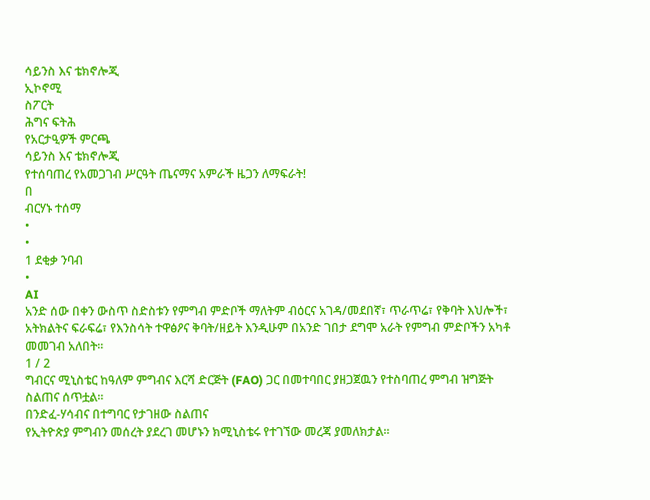ሳይንስ እና ቴክኖሎጂ
ኢኮኖሚ
ስፖርት
ሕግና ፍትሕ
የአርታዒዎች ምርጫ
ሳይንስ እና ቴክኖሎጂ
የተሰባጠረ የአመጋገብ ሥርዓት ጤናማና አምራች ዜጋን ለማፍራት!
በ
ብርሃኑ ተሰማ
•
•
1 ደቂቃ ንባብ
•
AI
አንድ ሰው በቀን ውስጥ ስድስቱን የምግብ ምድቦች ማለትም ብዕርና አገዳ/መደበኛ፣ ጥራጥሬ፣ የቅባት እህሎች፣ አትክልትና ፍራፍሬ፣ የእንስሳት ተዋፅዖና ቅባት/ዘይት እንዲሁም በአንድ ገበታ ደግሞ አራት የምግብ ምድቦችን አካቶ መመገብ አለበት፡፡
1 / 2
ግብርና ሚኒስቴር ከዓለም ምግብና እርሻ ድርጅት (FAO) ጋር በመተባበር ያዘጋጀዉን የተስባጠረ ምግብ ዝግጅት ስልጠና ሰጥቷል፡፡
በንድፈ-ሃሳብና በተግባር የታገዘው ስልጠና
የኢትዮጵያ ምግብን መሰረት ያደረገ መሆኑን ክሚኒስቴሩ የተገኘው መረጃ ያመለክታል፡፡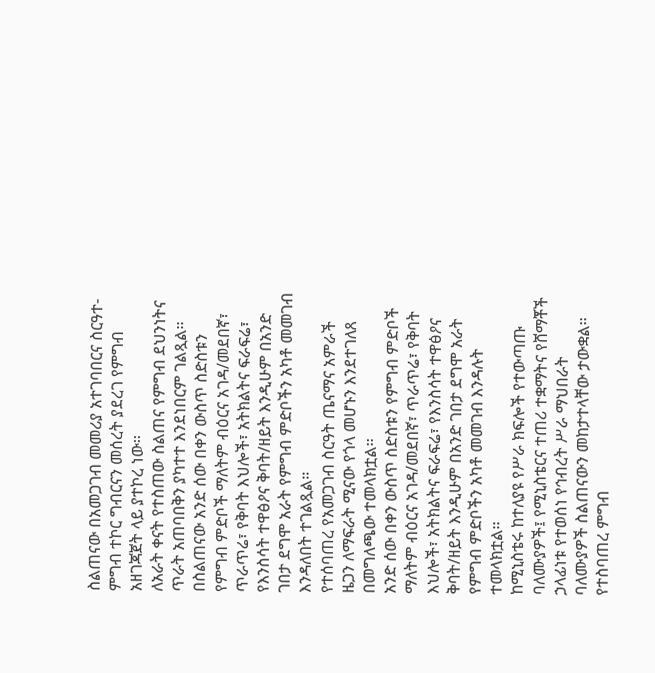ስልጠናው በአመጋገብ መመሪያ አተገባበርና ስርዓተ-ምግብ ተኮር ግብርናን መሰረት ያደረገ የምግብ አዘገጃጀት ላይ ያተኮረ ነው፡፡
ለአራት ቀናት የተስጠው ስልጠና የምግብ ደህንነትና ጥራት አጠባበቅን ያካተተ እንደነበርም ገልጿል፡፡
በስልጠናው አንድ ሰው በቀን ውስጥ ስድስቱን የምግብ ምድቦች ማለትም ብዕርና አገዳ/መደበኛ፣ ጥራጥሬ፣ የቅባት እህሎች፣ አትክልትና ፍራፍሬ፣ የእንስሳት ተዋፅዖና ቅባት/ዘይት እንዲሁም በአንድ ገበታ ደግሞ አራት የምግብ ምድቦችን አካቶ መመገብ እንዳለበት ተገልጿል፡፡
የተሰባጠረ የአመጋገብ ስርዓት ጤናማና አምራች ዜጋን ለማፍራት ሚናው የጎላ መሆኑን እንደተገለጸ በመግለጫው ተመላክቷል፡፡
አንድ ሰው በቀን ውስጥ ስድስቱን የምግብ ምድቦች ማለትም ብዕርና አገዳ/መደበኛ፣ ጥራጥሬ፣ የቅባት እህሎች፣ አትክልትና ፍራፍሬ፣ የእንስሳት ተዋፅዖና ቅባት/ዘይት እንዲሁም በአንድ ገበታ ደግሞ አራት የምግብ ምድቦችን አካቶ መመገብ እንዳሉት ተመላክቷል፡፡
ከሚኒስቴሩ ከተለያዩ የሥራ ክፍሎች የተውጣጡ ባለሙያዎች፤ የሚኒስቴርና ተጠሪ ተቋማትና የሸማቾች ኃላፊነቱ የተወሰነ የኅብረት ሥራ ማህበራት ባለሙያዎች ስልጠናውን መከታተላቸው ታውቋል፡፡
የተስባጠረ ምግብ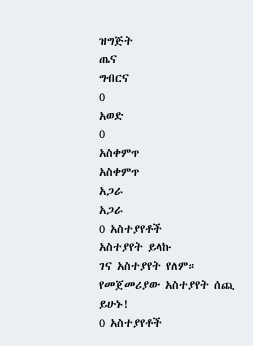ዝግጅት
ጤና
ግብርና
0
አወድ
0
አስቀምጥ
አስቀምጥ
አጋራ
አጋራ
0 አስተያየቶች
አስተያየት ይላኩ
ገና አስተያየት የለም። የመጀመሪያው አስተያየት ሰጪ ይሁኑ!
0 አስተያየቶች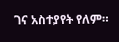ገና አስተያየት የለም።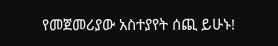የመጀመሪያው አስተያየት ሰጪ ይሁኑ!